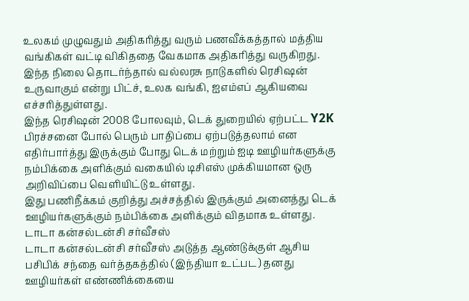உலகம் முழுவதும் அதிகரித்து வரும் பணவீக்கத்தால் மத்திய வங்கிகள் வட்டி விகிததை வேகமாக அதிகரித்து வருகிறது. இந்த நிலை தொடர்ந்தால் வல்லரசு நாடுகளில் ரெசிஷன் உருவாகும் என்று பிட்ச், உலக வங்கி, ஐஎம்எப் ஆகியவை எச்சரித்துள்ளது.
இந்த ரெசிஷன் 2008 போலவும், டெக் துறையில் ஏற்பட்ட Y2K பிரச்சனை போல் பெரும் பாதிப்பை ஏற்படுத்தலாம் என எதிர்பார்த்து இருக்கும் போது டெக் மற்றும் ஐடி ஊழியர்களுக்கு நம்பிக்கை அளிக்கும் வகையில் டிசிஎஸ் முக்கியமான ஒரு அறிவிப்பை வெளியிட்டு உள்ளது.
இது பணிநீக்கம் குறித்து அச்சத்தில் இருக்கும் அனைத்து டெக் ஊழியர்களுக்கும் நம்பிக்கை அளிக்கும் விதமாக உள்ளது.
டாடா கன்சல்டன்சி சர்வீசஸ்
டாடா கன்சல்டன்சி சர்வீசஸ் அடுத்த ஆண்டுக்குள் ஆசிய பசிபிக் சந்தை வர்த்தகத்தில் (இந்தியா உட்பட) தனது ஊழியர்கள் எண்ணிக்கையை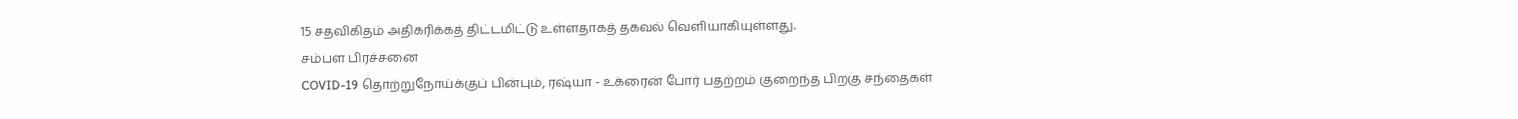15 சதவிகிதம் அதிகரிக்கத் திட்டமிட்டு உள்ளதாகத் தகவல் வெளியாகியுள்ளது.
சம்பள பிரச்சனை
COVID-19 தொற்றுநோய்க்குப் பின்பும், ரஷ்யா - உக்ரைன் போர் பதற்றம் குறைந்த பிறகு சந்தைகள்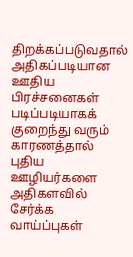திறக்கப்படுவதால் அதிகப்படியான ஊதிய பிரச்சனைகள் படிப்படியாகக் குறைந்து வரும் காரணத்தால் புதிய ஊழியர்களை அதிகளவில் சேர்க்க வாய்ப்புகள்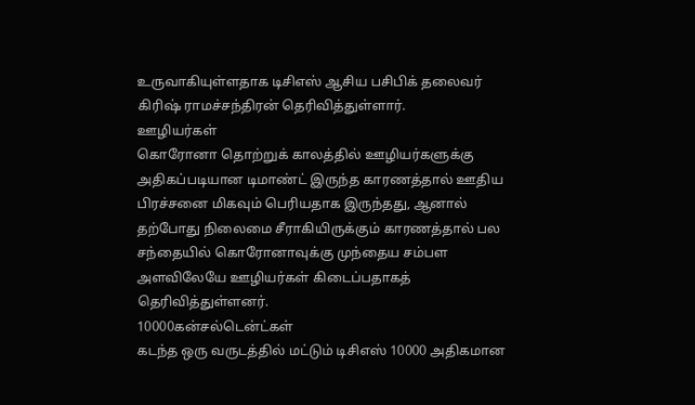உருவாகியுள்ளதாக டிசிஎஸ் ஆசிய பசிபிக் தலைவர் கிரிஷ் ராமச்சந்திரன் தெரிவித்துள்ளார்.
ஊழியர்கள்
கொரோனா தொற்றுக் காலத்தில் ஊழியர்களுக்கு அதிகப்படியான டிமாண்ட் இருந்த காரணத்தால் ஊதிய பிரச்சனை மிகவும் பெரியதாக இருந்தது, ஆனால் தற்போது நிலைமை சீராகியிருக்கும் காரணத்தால் பல சந்தையில் கொரோனாவுக்கு முந்தைய சம்பள அளவிலேயே ஊழியர்கள் கிடைப்பதாகத் தெரிவித்துள்ளனர்.
10000கன்சல்டென்ட்கள்
கடந்த ஒரு வருடத்தில் மட்டும் டிசிஎஸ் 10000 அதிகமான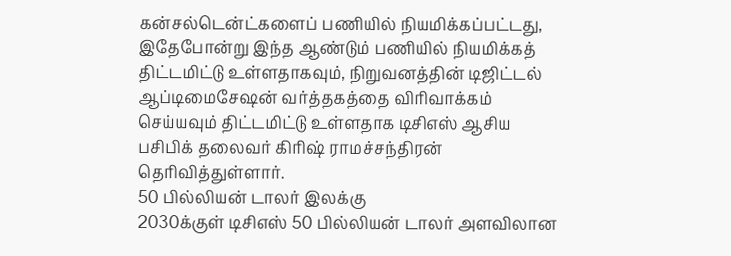கன்சல்டென்ட்களைப் பணியில் நியமிக்கப்பட்டது, இதேபோன்று இந்த ஆண்டும் பணியில் நியமிக்கத் திட்டமிட்டு உள்ளதாகவும், நிறுவனத்தின் டிஜிட்டல் ஆப்டிமைசேஷன் வர்த்தகத்தை விரிவாக்கம் செய்யவும் திட்டமிட்டு உள்ளதாக டிசிஎஸ் ஆசிய பசிபிக் தலைவர் கிரிஷ் ராமச்சந்திரன் தெரிவித்துள்ளார்.
50 பில்லியன் டாலர் இலக்கு
2030க்குள் டிசிஎஸ் 50 பில்லியன் டாலர் அளவிலான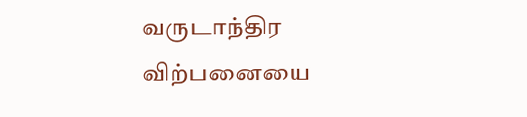வருடாந்திர விற்பனையை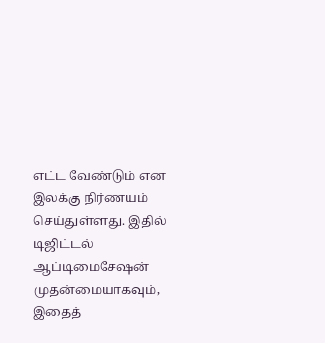எட்ட வேண்டும் என இலக்கு நிர்ணயம் செய்துள்ளது. இதில் டிஜிட்டல் ஆப்டிமைசேஷன் முதன்மையாகவும், இதைத்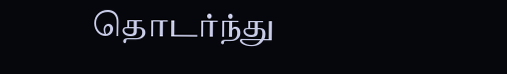தொடர்ந்து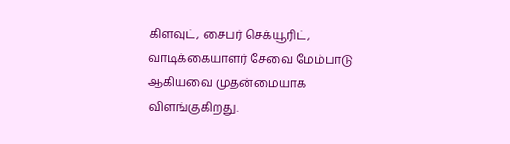கிளவுட், சைபர் செக்யூரிட், வாடிக்கையாளர் சேவை மேம்பாடு ஆகியவை முதன்மையாக விளங்குகிறது.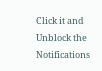Click it and Unblock the Notifications